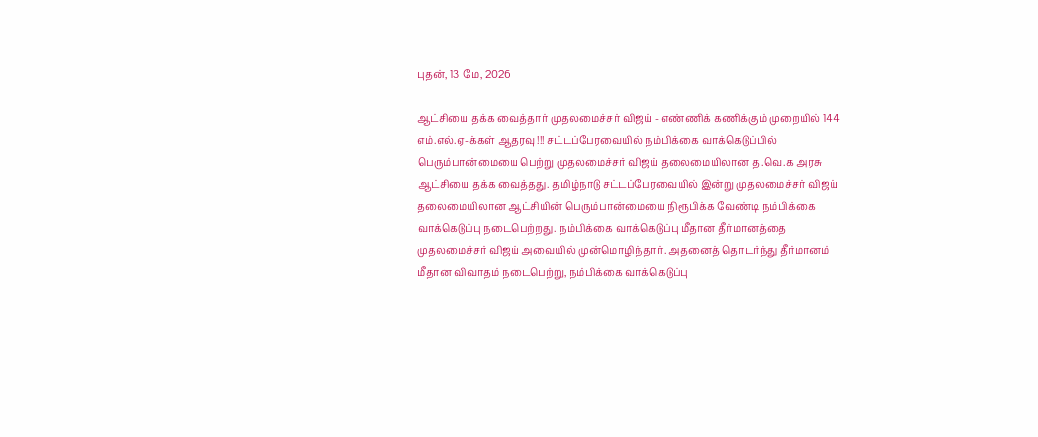புதன், 13 மே, 2026

ஆட்சியை தக்க வைத்தார் முதலமைச்சர் விஜய் - எண்ணிக் கணிக்கும் முறையில் 144 எம்.எல்.ஏ-க்கள் ஆதரவு !!! சட்டப்பேரவையில் நம்பிக்கை வாக்கெடுப்பில் பெரும்பான்மையை பெற்று முதலமைச்சர் விஜய் தலைமையிலான த.வெ.க அரசு ஆட்சியை தக்க வைத்தது. தமிழ்நாடு சட்டப்பேரவையில் இன்று முதலமைச்சர் விஜய் தலைமையிலான ஆட்சியின் பெரும்பான்மையை நிரூபிக்க வேண்டி நம்பிக்கை வாக்கெடுப்பு நடைபெற்றது. நம்பிக்கை வாக்கெடுப்பு மீதான தீர்மானத்தை முதலமைச்சர் விஜய் அவையில் முன்மொழிந்தார். அதனைத் தொடர்ந்து தீர்மானம் மீதான விவாதம் நடைபெற்று, நம்பிக்கை வாக்கெடுப்பு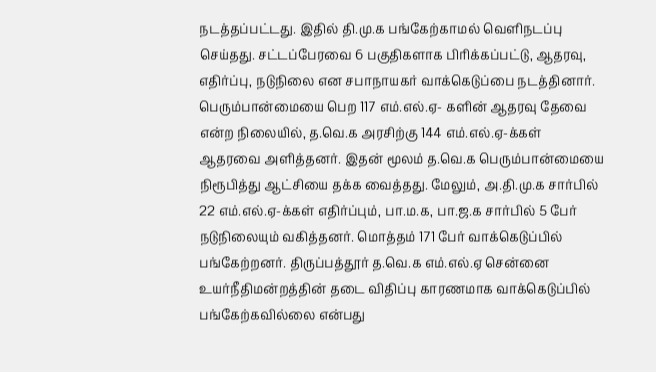நடத்தப்பட்டது. இதில் தி.மு.க பங்கேற்காமல் வெளிநடப்பு செய்தது. சட்டப்பேரவை 6 பகுதிகளாக பிரிக்கப்பட்டு, ஆதரவு, எதிர்ப்பு, நடுநிலை என சபாநாயகர் வாக்கெடுப்பை நடத்தினார். பெரும்பான்மையை பெற 117 எம்.எல்.ஏ- களின் ஆதரவு தேவை என்ற நிலையில், த.வெ.க அரசிற்கு 144 எம்.எல்.ஏ-க்கள் ஆதரவை அளித்தனர். இதன் மூலம் த.வெ.க பெரும்பான்மையை நிரூபித்து ஆட்சியை தக்க வைத்தது. மேலும், அ.தி.மு.க சார்பில் 22 எம்.எல்.ஏ-க்கள் எதிர்ப்பும், பா.ம.க, பா.ஜ.க சார்பில் 5 பேர் நடுநிலையும் வகித்தனர். மொத்தம் 171 பேர் வாக்கெடுப்பில் பங்கேற்றனர். திருப்பத்தூர் த.வெ.க எம்.எல்.ஏ சென்னை உயர்நீதிமன்றத்தின் தடை விதிப்பு காரணமாக வாக்கெடுப்பில் பங்கேற்கவில்லை என்பது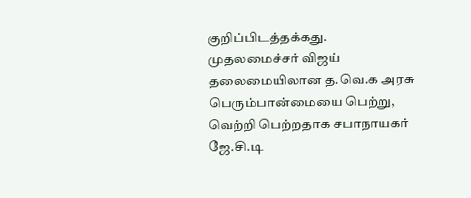குறிப்பிடத்தக்கது. முதலமைச்சர் விஜய் தலைமையிலான த.வெ.க அரசு பெரும்பான்மையை பெற்று, வெற்றி பெற்றதாக சபாநாயகர் ஜே.சி.டி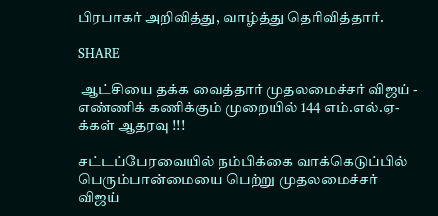பிரபாகர் அறிவித்து, வாழ்த்து தெரிவித்தார்.

SHARE

 ஆட்சியை தக்க வைத்தார் முதலமைச்சர் விஜய் - எண்ணிக் கணிக்கும் முறையில் 144 எம்.எல்.ஏ-க்கள் ஆதரவு !!!

சட்டப்பேரவையில் நம்பிக்கை வாக்கெடுப்பில் பெரும்பான்மையை பெற்று முதலமைச்சர் விஜய்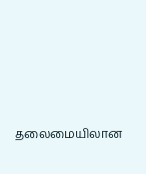தலைமையிலான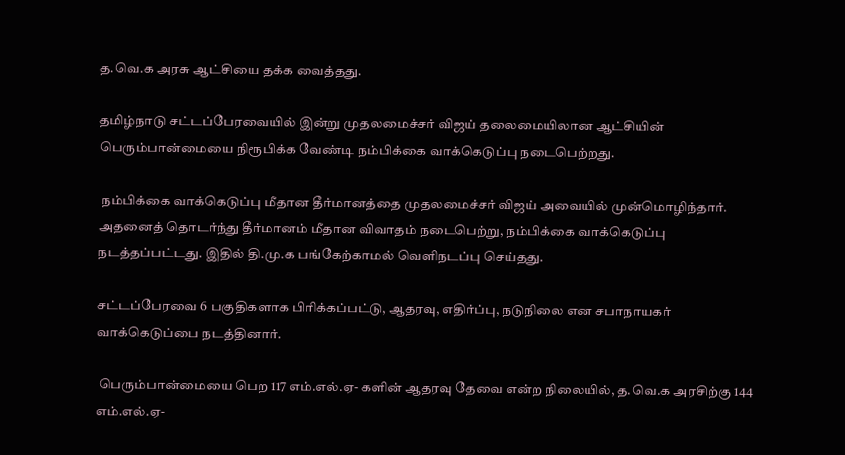த.வெ.க அரசு ஆட்சியை தக்க வைத்தது.

தமிழ்நாடு சட்டப்பேரவையில் இன்று முதலமைச்சர் விஜய் தலைமையிலான ஆட்சியின் பெரும்பான்மையை நிரூபிக்க வேண்டி நம்பிக்கை வாக்கெடுப்பு நடைபெற்றது.

 நம்பிக்கை வாக்கெடுப்பு மீதான தீர்மானத்தை முதலமைச்சர் விஜய் அவையில் முன்மொழிந்தார். அதனைத் தொடர்ந்து தீர்மானம் மீதான விவாதம் நடைபெற்று, நம்பிக்கை வாக்கெடுப்பு நடத்தப்பட்டது. இதில் தி.மு.க பங்கேற்காமல் வெளிநடப்பு செய்தது.

சட்டப்பேரவை 6 பகுதிகளாக பிரிக்கப்பட்டு, ஆதரவு, எதிர்ப்பு, நடுநிலை என சபாநாயகர் வாக்கெடுப்பை நடத்தினார்.

 பெரும்பான்மையை பெற 117 எம்.எல்.ஏ- களின் ஆதரவு தேவை என்ற நிலையில், த.வெ.க அரசிற்கு 144 எம்.எல்.ஏ-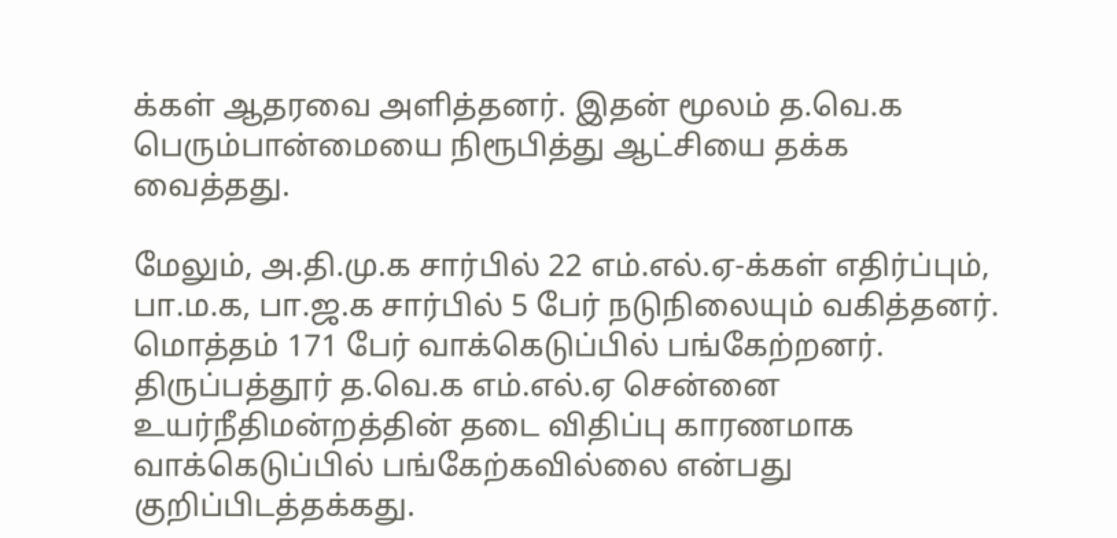க்கள் ஆதரவை அளித்தனர். இதன் மூலம் த.வெ.க பெரும்பான்மையை நிரூபித்து ஆட்சியை தக்க வைத்தது.

மேலும், அ.தி.மு.க சார்பில் 22 எம்.எல்.ஏ-க்கள் எதிர்ப்பும், பா.ம.க, பா.ஜ.க சார்பில் 5 பேர் நடுநிலையும் வகித்தனர். மொத்தம் 171 பேர் வாக்கெடுப்பில் பங்கேற்றனர். திருப்பத்தூர் த.வெ.க எம்.எல்.ஏ சென்னை உயர்நீதிமன்றத்தின் தடை விதிப்பு காரணமாக வாக்கெடுப்பில் பங்கேற்கவில்லை என்பது குறிப்பிடத்தக்கது.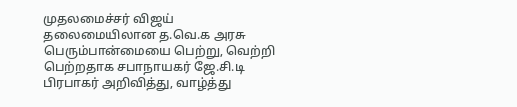முதலமைச்சர் விஜய் தலைமையிலான த.வெ.க அரசு பெரும்பான்மையை பெற்று, வெற்றி பெற்றதாக சபாநாயகர் ஜே.சி.டி பிரபாகர் அறிவித்து, வாழ்த்து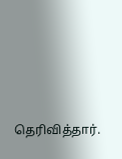தெரிவித்தார்.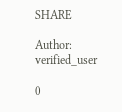SHARE

Author: verified_user

0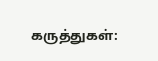கருத்துகள்: